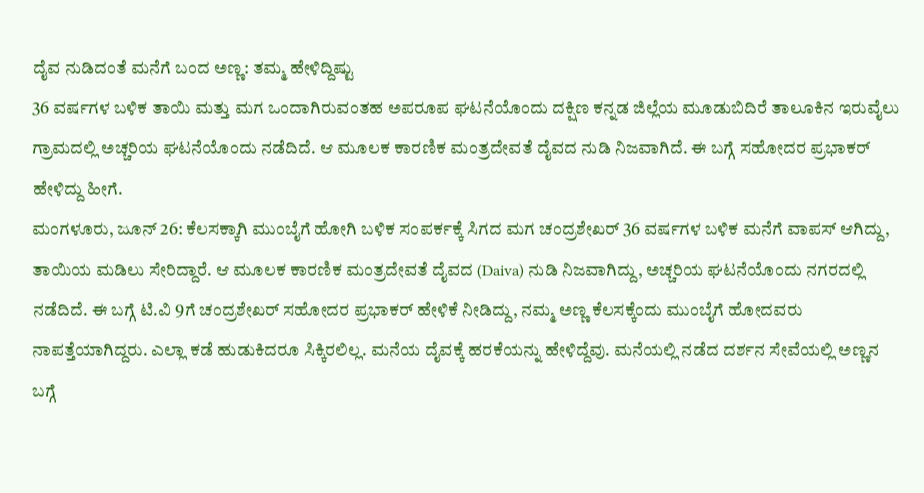ದೈವ ನುಡಿದಂತೆ ಮನೆಗೆ ಬಂದ ಅಣ್ಣ: ತಮ್ಮ ಹೇಳಿದ್ದಿಷ್ಟು
36 ವರ್ಷಗಳ ಬಳಿಕ ತಾಯಿ ಮತ್ತು ಮಗ ಒಂದಾಗಿರುವಂತಹ ಅಪರೂಪ ಘಟನೆಯೊಂದು ದಕ್ಷಿಣ ಕನ್ನಡ ಜಿಲ್ಲೆಯ ಮೂಡುಬಿದಿರೆ ತಾಲೂಕಿನ ಇರುವೈಲು ಗ್ರಾಮದಲ್ಲಿ ಅಚ್ಚರಿಯ ಘಟನೆಯೊಂದು ನಡೆದಿದೆ. ಆ ಮೂಲಕ ಕಾರಣಿಕ ಮಂತ್ರದೇವತೆ ದೈವದ ನುಡಿ ನಿಜವಾಗಿದೆ. ಈ ಬಗ್ಗೆ ಸಹೋದರ ಪ್ರಭಾಕರ್ ಹೇಳಿದ್ದು ಹೀಗೆ.
ಮಂಗಳೂರು, ಜೂನ್ 26: ಕೆಲಸಕ್ಕಾಗಿ ಮುಂಬೈಗೆ ಹೋಗಿ ಬಳಿಕ ಸಂಪರ್ಕಕ್ಕೆ ಸಿಗದ ಮಗ ಚಂದ್ರಶೇಖರ್ 36 ವರ್ಷಗಳ ಬಳಿಕ ಮನೆಗೆ ವಾಪಸ್ ಆಗಿದ್ದು, ತಾಯಿಯ ಮಡಿಲು ಸೇರಿದ್ದಾರೆ. ಆ ಮೂಲಕ ಕಾರಣಿಕ ಮಂತ್ರದೇವತೆ ದೈವದ (Daiva) ನುಡಿ ನಿಜವಾಗಿದ್ದು, ಅಚ್ಚರಿಯ ಘಟನೆಯೊಂದು ನಗರದಲ್ಲಿ ನಡೆದಿದೆ. ಈ ಬಗ್ಗೆ ಟಿ.ವಿ 9ಗೆ ಚಂದ್ರಶೇಖರ್ ಸಹೋದರ ಪ್ರಭಾಕರ್ ಹೇಳಿಕೆ ನೀಡಿದ್ದು, ನಮ್ಮ ಅಣ್ಣ ಕೆಲಸಕ್ಕೆಂದು ಮುಂಬೈಗೆ ಹೋದವರು ನಾಪತ್ತೆಯಾಗಿದ್ದರು. ಎಲ್ಲಾ ಕಡೆ ಹುಡುಕಿದರೂ ಸಿಕ್ಕಿರಲಿಲ್ಲ. ಮನೆಯ ದೈವಕ್ಕೆ ಹರಕೆಯನ್ನು ಹೇಳಿದ್ದೆವು. ಮನೆಯಲ್ಲಿ ನಡೆದ ದರ್ಶನ ಸೇವೆಯಲ್ಲಿ ಅಣ್ಣನ ಬಗ್ಗೆ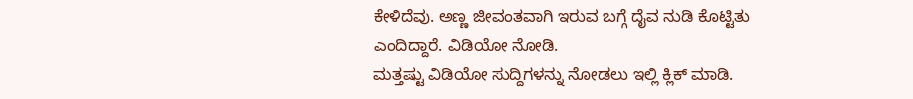ಕೇಳಿದೆವು. ಅಣ್ಣ ಜೀವಂತವಾಗಿ ಇರುವ ಬಗ್ಗೆ ದೈವ ನುಡಿ ಕೊಟ್ಟಿತು ಎಂದಿದ್ದಾರೆ. ವಿಡಿಯೋ ನೋಡಿ.
ಮತ್ತಷ್ಟು ವಿಡಿಯೋ ಸುದ್ದಿಗಳನ್ನು ನೋಡಲು ಇಲ್ಲಿ ಕ್ಲಿಕ್ ಮಾಡಿ.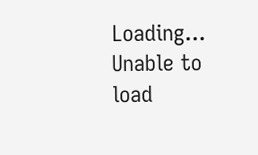Loading...
Unable to load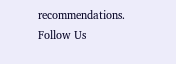recommendations.
Follow Us